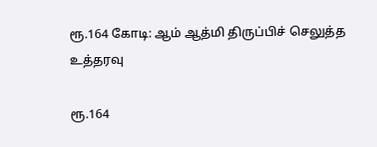ரூ.164 கோடி: ஆம் ஆத்மி திருப்பிச் செலுத்த உத்தரவு

ரூ.164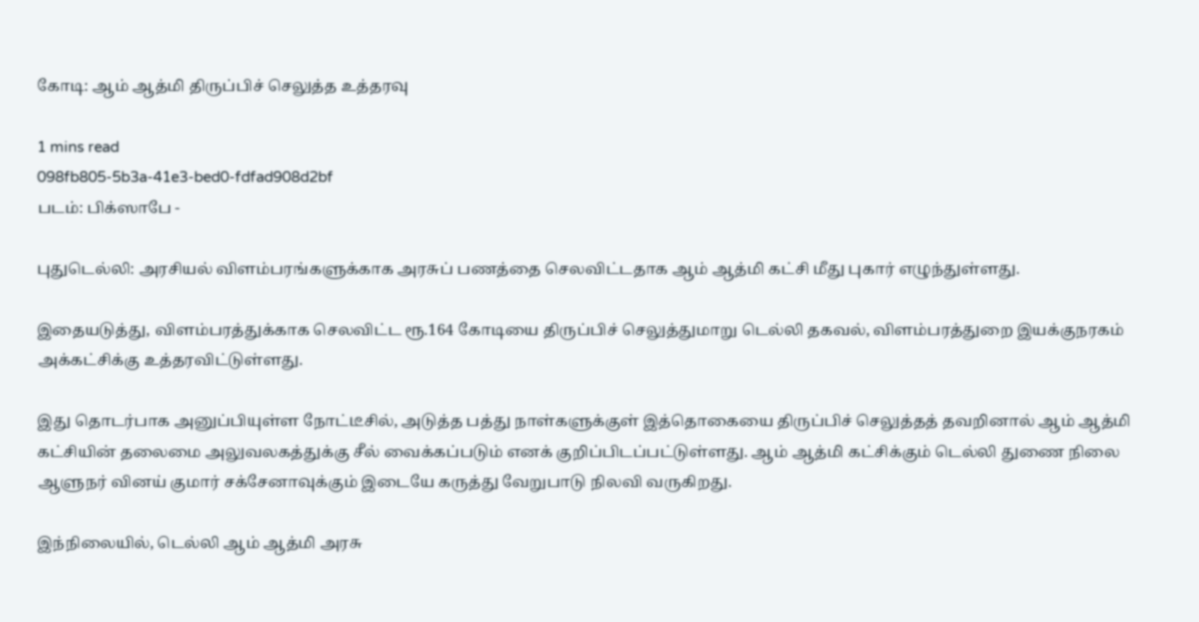கோடி: ஆம் ஆத்மி திருப்பிச் செலுத்த உத்தரவு

1 mins read
098fb805-5b3a-41e3-bed0-fdfad908d2bf
படம்: பிக்ஸாபே -

புதுடெல்லி: அரசியல் விளம்பரங்களுக்காக அரசுப் பணத்தை செலவிட்டதாக ஆம் ஆத்மி கட்சி மீது புகார் எழுந்துள்ளது.

இதையடுத்து, விளம்பரத்துக்காக செலவிட்ட ரூ.164 கோடியை திருப்பிச் செலுத்துமாறு டெல்லி தகவல், விளம்பரத்துறை இயக்குநரகம் அக்கட்சிக்கு உத்தரவிட்டுள்ளது.

இது தொடர்பாக அனுப்பியுள்ள நோட்டீசில், அடுத்த பத்து நாள்களுக்குள் இத்தொகையை திருப்பிச் செலுத்தத் தவறினால் ஆம் ஆத்மி கட்சியின் தலைமை அலுவலகத்துக்கு சீல் வைக்கப்படும் எனக் குறிப்பிடப்பட்டுள்ளது. ஆம் ஆத்மி கட்சிக்கும் டெல்லி துணை நிலை ஆளுநர் வினய் குமார் சக்சேனாவுக்கும் இடையே கருத்து வேறுபாடு நிலவி வருகிறது.

இந்நிலையில், டெல்லி ஆம் ஆத்மி அரசு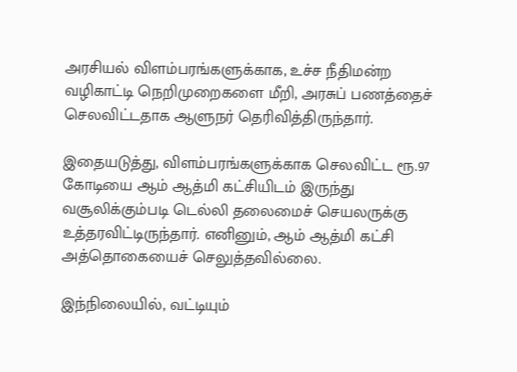அரசியல் விளம்பரங்களுக்காக, உச்ச நீதிமன்ற வழிகாட்டி நெறிமுறைகளை மீறி, அரசுப் பணத்தைச் செலவிட்டதாக ஆளுநர் தெரிவித்திருந்தார்.

இதையடுத்து, விளம்பரங்களுக்காக செலவிட்ட ரூ.97 கோடியை ஆம் ஆத்மி கட்சியிடம் இருந்து வசூலிக்கும்படி டெல்லி தலைமைச் செயலருக்கு உத்தரவிட்டிருந்தார். எனினும், ஆம் ஆத்மி கட்சி அத்தொகையைச் செலுத்தவில்லை.

இந்நிலையில், வட்டியும்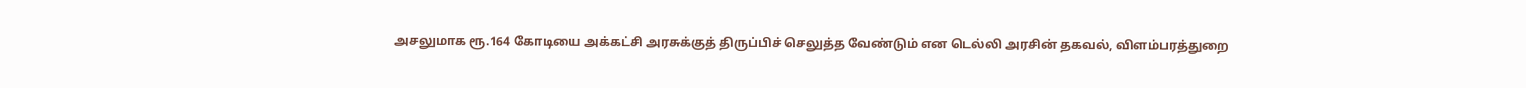அசலுமாக ரூ.164 கோடியை அக்கட்சி அரசுக்குத் திருப்பிச் செலுத்த வேண்டும் என டெல்லி அரசின் தகவல், விளம்பரத்துறை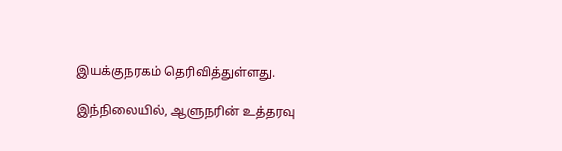இயக்குநரகம் தெரிவித்துள்ளது.

இந்நிலையில், ஆளுநரின் உத்தரவு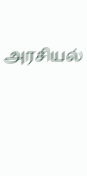அரசியல்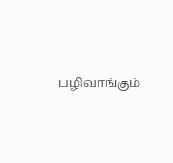பழிவாங்கும்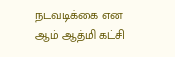நடவடிக்கை என ஆம் ஆத்மி கட்சி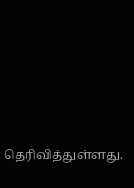தெரிவித்துள்ளது.